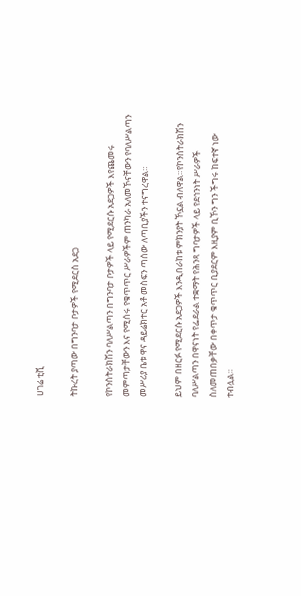ሀገሬ ቲቪ

ትኩረት ያጣው በግንባታ ቦታዎች የሚደርስ አደጋ

የኮንስትራክሽን ባለሥልጣን በግንባታ ቦታዎች ላይ የሚደርሱ አደጋዎች እየጨመሩ መምጣታቸውን እና የሚሰሩ የቁጥጥር ሥራዎችም ጠንካራ አለመኾናቸውን የባለሥልጣን መሥሪያ ቤቱ ዋና ዳይሬክተር አቶ መስፍን ጣሰው ለጣቢያችን ተናግረዋል።

ይህም በዘርፉ የሚደርሱ አደጋዎች እንዲበራከቱ ምክንያት ኾኗል ብለዋል።የኮንስትራክሽን ባለሥልጣን በዋናነት የፌደራል ተቋማት የሕንጻ ግባታዎች ላይ የደኅንነት ሥራዎች ስለመጠበቃቸው በቀጥታ ቁጥጥር ቢያደርም እዚያም ቢኾን ግን ችግሩ ከፍተኛ ነው ተብሏል።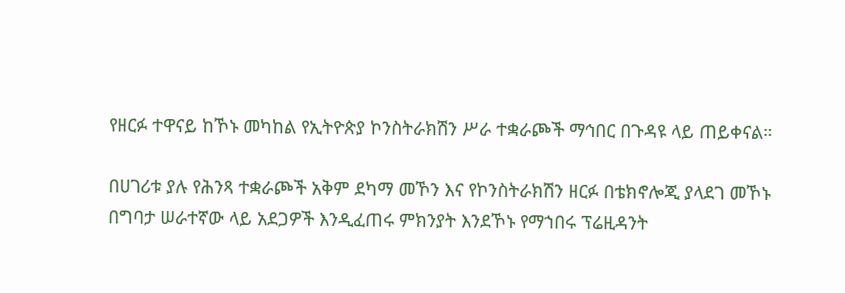የዘርፉ ተዋናይ ከኾኑ መካከል የኢትዮጵያ ኮንስትራክሽን ሥራ ተቋራጮች ማኅበር በጉዳዩ ላይ ጠይቀናል።

በሀገሪቱ ያሉ የሕንጻ ተቋራጮች አቅም ደካማ መኾን እና የኮንስትራክሽን ዘርፉ በቴክኖሎጂ ያላደገ መኾኑ በግባታ ሠራተኛው ላይ አደጋዎች እንዲፈጠሩ ምክንያት እንደኾኑ የማኀበሩ ፕሬዚዳንት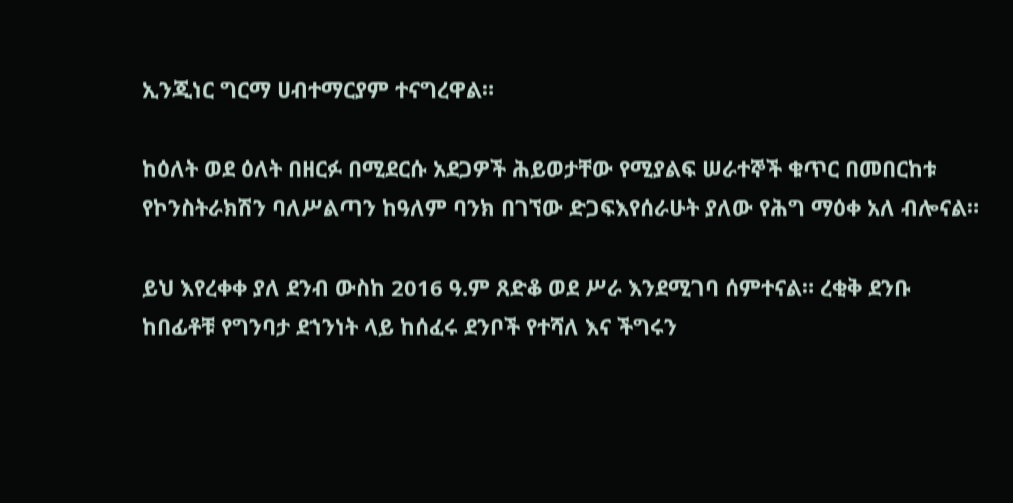ኢንጂነር ግርማ ሀብተማርያም ተናግረዋል።

ከዕለት ወደ ዕለት በዘርፉ በሚደርሱ አደጋዎች ሕይወታቸው የሚያልፍ ሠራተኞች ቁጥር በመበርከቱ የኮንስትራክሽን ባለሥልጣን ከዓለም ባንክ በገኘው ድጋፍእየሰራሁት ያለው የሕግ ማዕቀ አለ ብሎናል።

ይህ እየረቀቀ ያለ ደንብ ውስከ 2016 ዓ.ም ጸድቆ ወደ ሥራ እንደሚገባ ሰምተናል። ረቂቅ ደንቡ ከበፊቶቹ የግንባታ ደኀንነት ላይ ከሰፈሩ ደንቦች የተሻለ እና ችግሩን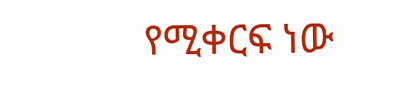የሚቀርፍ ነው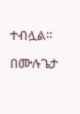ተብሏል።

በሙሉጌታ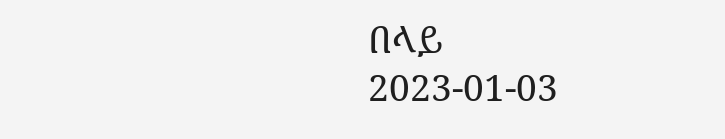በላይ
2023-01-03